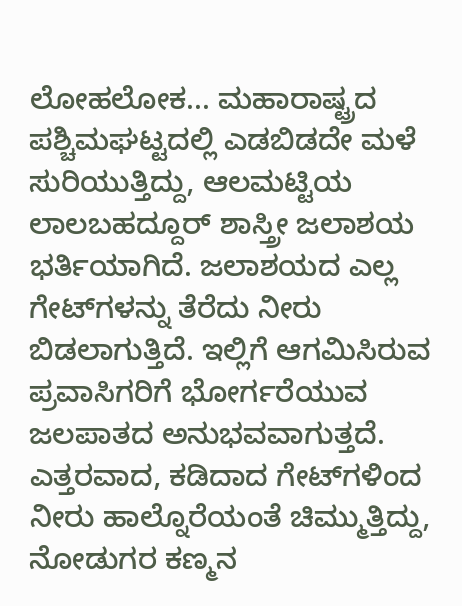ಲೋಹಲೋಕ... ಮಹಾರಾಷ್ಟ್ರದ ಪಶ್ಚಿಮಘಟ್ಟದಲ್ಲಿ ಎಡಬಿಡದೇ ಮಳೆ ಸುರಿಯುತ್ತಿದ್ದು, ಆಲಮಟ್ಟಿಯ ಲಾಲಬಹದ್ದೂರ್ ಶಾಸ್ತ್ರೀ ಜಲಾಶಯ ಭರ್ತಿಯಾಗಿದೆ. ಜಲಾಶಯದ ಎಲ್ಲ ಗೇಟ್‌ಗಳನ್ನು ತೆರೆದು ನೀರು ಬಿಡಲಾಗುತ್ತಿದೆ. ಇಲ್ಲಿಗೆ ಆಗಮಿಸಿರುವ ಪ್ರವಾಸಿಗರಿಗೆ ಭೋರ್ಗರೆಯುವ ಜಲಪಾತದ ಅನುಭವವಾಗುತ್ತದೆ. ಎತ್ತರವಾದ, ಕಡಿದಾದ ಗೇಟ್‌ಗಳಿಂದ ನೀರು ಹಾಲ್ನೊರೆಯಂತೆ ಚಿಮ್ಮುತ್ತಿದ್ದು, ನೋಡುಗರ ಕಣ್ಮನ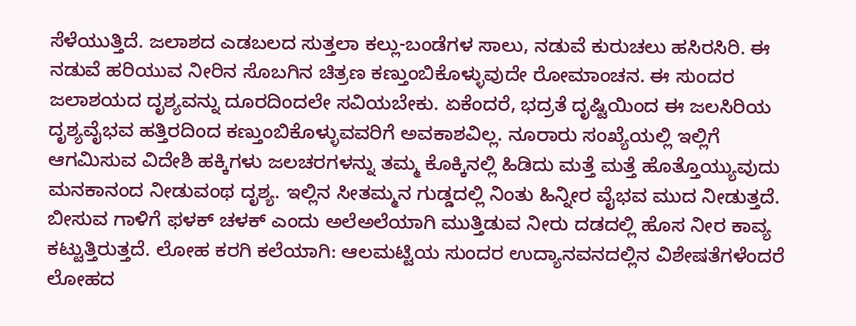ಸೆಳೆಯುತ್ತಿದೆ. ಜಲಾಶದ ಎಡಬಲದ ಸುತ್ತಲಾ ಕಲ್ಲು-ಬಂಡೆಗಳ ಸಾಲು, ನಡುವೆ ಕುರುಚಲು ಹಸಿರಸಿರಿ. ಈ ನಡುವೆ ಹರಿಯುವ ನೀರಿನ ಸೊಬಗಿನ ಚಿತ್ರಣ ಕಣ್ತುಂಬಿಕೊಳ್ಳುವುದೇ ರೋಮಾಂಚನ. ಈ ಸುಂದರ ಜಲಾಶಯದ ದೃಶ್ಯವನ್ನು ದೂರದಿಂದಲೇ ಸವಿಯಬೇಕು. ಏಕೆಂದರೆ, ಭದ್ರತೆ ದೃಷ್ಟಿಯಿಂದ ಈ ಜಲಸಿರಿಯ ದೃಶ್ಯವೈಭವ ಹತ್ತಿರದಿಂದ ಕಣ್ತುಂಬಿಕೊಳ್ಳುವವರಿಗೆ ಅವಕಾಶವಿಲ್ಲ. ನೂರಾರು ಸಂಖ್ಯೆಯಲ್ಲಿ ಇಲ್ಲಿಗೆ ಆಗಮಿಸುವ ವಿದೇಶಿ ಹಕ್ಕಿಗಳು ಜಲಚರಗಳನ್ನು ತಮ್ಮ ಕೊಕ್ಕಿನಲ್ಲಿ ಹಿಡಿದು ಮತ್ತೆ ಮತ್ತೆ ಹೊತ್ತೊಯ್ಯುವುದು ಮನಕಾನಂದ ನೀಡುವಂಥ ದೃಶ್ಯ. ಇಲ್ಲಿನ ಸೀತಮ್ಮನ ಗುಡ್ಡದಲ್ಲಿ ನಿಂತು ಹಿನ್ನೀರ ವೈಭವ ಮುದ ನೀಡುತ್ತದೆ. ಬೀಸುವ ಗಾಳಿಗೆ ಫಳಕ್ ಚಳಕ್ ಎಂದು ಅಲೆಅಲೆಯಾಗಿ ಮುತ್ತಿಡುವ ನೀರು ದಡದಲ್ಲಿ ಹೊಸ ನೀರ ಕಾವ್ಯ ಕಟ್ಟುತ್ತಿರುತ್ತದೆ. ಲೋಹ ಕರಗಿ ಕಲೆಯಾಗಿ: ಆಲಮಟ್ಟಿಯ ಸುಂದರ ಉದ್ಯಾನವನದಲ್ಲಿನ ವಿಶೇಷತೆಗಳೆಂದರೆ ಲೋಹದ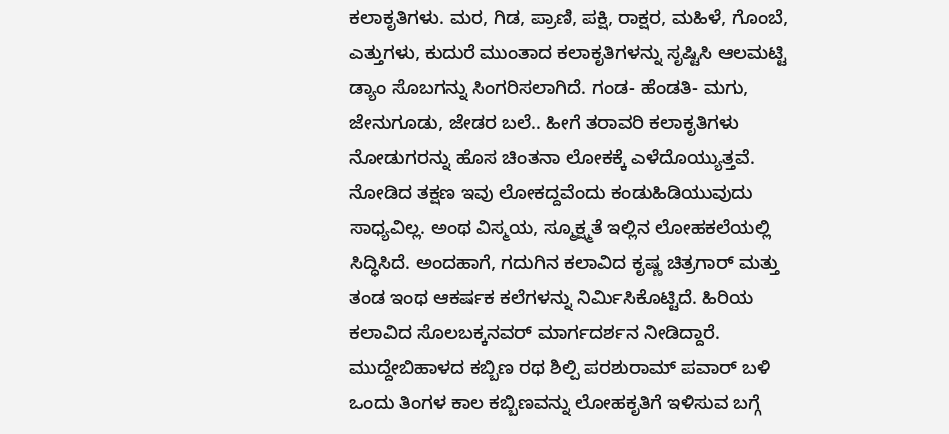ಕಲಾಕೃತಿಗಳು. ಮರ, ಗಿಡ, ಪ್ರಾಣಿ, ಪಕ್ಷಿ, ರಾಕ್ಷರ, ಮಹಿಳೆ, ಗೊಂಬೆ, ಎತ್ತುಗಳು, ಕುದುರೆ ಮುಂತಾದ ಕಲಾಕೃತಿಗಳನ್ನು ಸೃಷ್ಟಿಸಿ ಆಲಮಟ್ಟಿ ಡ್ಯಾಂ ಸೊಬಗನ್ನು ಸಿಂಗರಿಸಲಾಗಿದೆ. ಗಂಡ- ಹೆಂಡತಿ- ಮಗು, ಜೇನುಗೂಡು, ಜೇಡರ ಬಲೆ.. ಹೀಗೆ ತರಾವರಿ ಕಲಾಕೃತಿಗಳು ನೋಡುಗರನ್ನು ಹೊಸ ಚಿಂತನಾ ಲೋಕಕ್ಕೆ ಎಳೆದೊಯ್ಯುತ್ತವೆ. ನೋಡಿದ ತಕ್ಷಣ ಇವು ಲೋಕದ್ದವೆಂದು ಕಂಡುಹಿಡಿಯುವುದು ಸಾಧ್ಯವಿಲ್ಲ. ಅಂಥ ವಿಸ್ಮಯ, ಸ್ಮೂಕ್ಷ್ಮತೆ ಇಲ್ಲಿನ ಲೋಹಕಲೆಯಲ್ಲಿ ಸಿದ್ಧಿಸಿದೆ. ಅಂದಹಾಗೆ, ಗದುಗಿನ ಕಲಾವಿದ ಕೃಷ್ಣ ಚಿತ್ರಗಾರ್ ಮತ್ತು ತಂಡ ಇಂಥ ಆಕರ್ಷಕ ಕಲೆಗಳನ್ನು ನಿರ್ಮಿಸಿಕೊಟ್ಟಿದೆ. ಹಿರಿಯ ಕಲಾವಿದ ಸೊಲಬಕ್ಕನವರ್ ಮಾರ್ಗದರ್ಶನ ನೀಡಿದ್ದಾರೆ. ಮುದ್ದೇಬಿಹಾಳದ ಕಬ್ಬಿಣ ರಥ ಶಿಲ್ಪಿ ಪರಶುರಾಮ್ ಪವಾರ್ ಬಳಿ ಒಂದು ತಿಂಗಳ ಕಾಲ ಕಬ್ಬಿಣವನ್ನು ಲೋಹಕೃತಿಗೆ ಇಳಿಸುವ ಬಗ್ಗೆ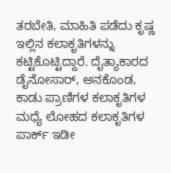ತರಬೇತಿ, ಮಾಹಿತಿ ಪಡೆದು ಕೃಷ್ಣ ಇಲ್ಲಿನ ಕಲಾಕೃತಿಗಳನ್ನು ಕಟ್ಟಿಕೊಟ್ಟಿದ್ದಾರೆ. ದೈತ್ಯಾಕಾರದ ಡೈನೋಸಾರ್, ಅನಕೊಂಡ, ಕಾಡು ಪ್ರಾಣಿಗಳ ಕಲಾಕೃತಿಗಳ ಮಧ್ಯೆ ಲೋಹದ ಕಲಾಕೃತಿಗಳ ಪಾರ್ಕ್ ಇಡೀ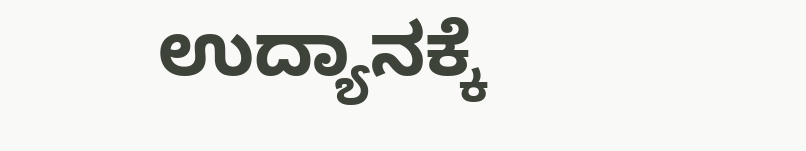ಉದ್ಯಾನಕ್ಕೆ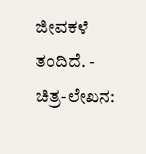ಜೀವಕಳೆ ತಂದಿದೆ. - ಚಿತ್ರ-ಲೇಖನ: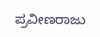ಪ್ರವೀಣರಾಜು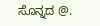ಸೊನ್ನದ @.